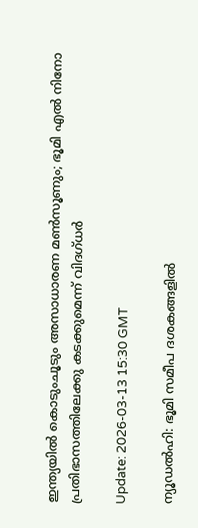ഇന്ത്യയില്‍ കൊടുംചൂടും അസാധാരണ മണ്‍സൂണും; ഭൂമി എല്‍ നിനോ പ്രതിഭാസത്തിലേക്കു കടക്കുമെന്ന് വിദഗ്ധര്‍

Update: 2026-03-13 15:30 GMT

ന്യൂഡല്‍ഹി: ഭൂമി സമീപ ദശകങ്ങളില്‍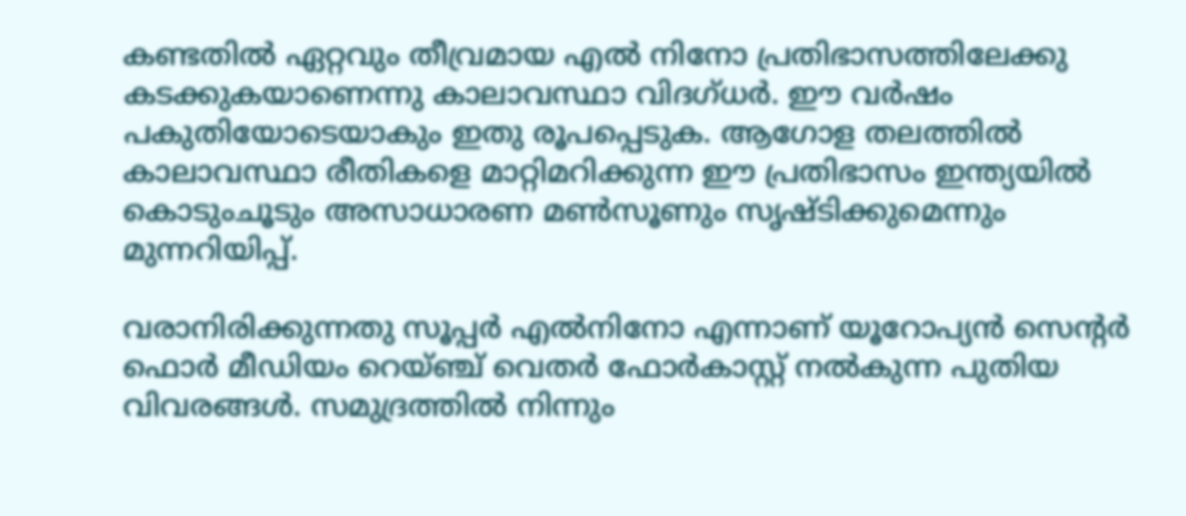കണ്ടതില്‍ ഏറ്റവും തീവ്രമായ എല്‍ നിനോ പ്രതിഭാസത്തിലേക്കു കടക്കുകയാണെന്നു കാലാവസ്ഥാ വിദഗ്ധര്‍. ഈ വര്‍ഷം പകുതിയോടെയാകും ഇതു രൂപപ്പെടുക. ആഗോള തലത്തില്‍ കാലാവസ്ഥാ രീതികളെ മാറ്റിമറിക്കുന്ന ഈ പ്രതിഭാസം ഇന്ത്യയില്‍ കൊടുംചൂടും അസാധാരണ മണ്‍സൂണും സൃഷ്ടിക്കുമെന്നും മുന്നറിയിപ്പ്.

വരാനിരിക്കുന്നതു സൂപ്പര്‍ എല്‍നിനോ എന്നാണ് യൂറോപ്യന്‍ സെന്റര്‍ ഫൊര്‍ മീഡിയം റെയ്ഞ്ച് വെതര്‍ ഫോര്‍കാസ്റ്റ് നല്‍കുന്ന പുതിയ വിവരങ്ങള്‍. സമുദ്രത്തില്‍ നിന്നും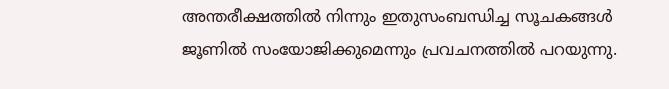അന്തരീക്ഷത്തില്‍ നിന്നും ഇതുസംബന്ധിച്ച സൂചകങ്ങള്‍ ജൂണില്‍ സംയോജിക്കുമെന്നും പ്രവചനത്തില്‍ പറയുന്നു.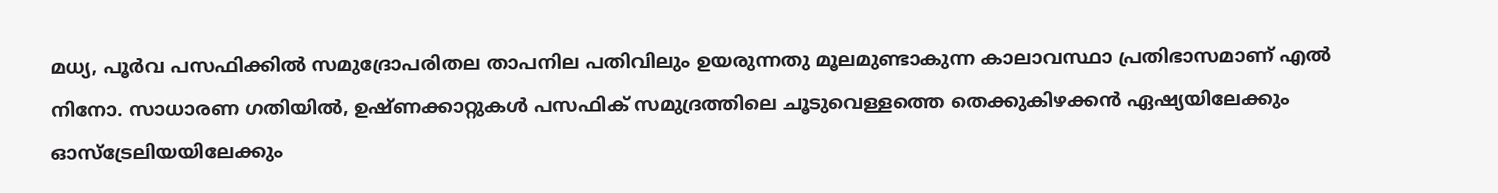മധ്യ, പൂര്‍വ പസഫിക്കില്‍ സമുദ്രോപരിതല താപനില പതിവിലും ഉയരുന്നതു മൂലമുണ്ടാകുന്ന കാലാവസ്ഥാ പ്രതിഭാസമാണ് എല്‍ നിനോ. സാധാരണ ഗതിയില്‍, ഉഷ്ണക്കാറ്റുകള്‍ പസഫിക് സമുദ്രത്തിലെ ചൂടുവെള്ളത്തെ തെക്കുകിഴക്കന്‍ ഏഷ്യയിലേക്കും ഓസ്ട്രേലിയയിലേക്കും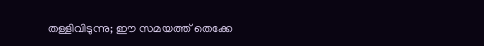തള്ളിവിടുന്നു; ഈ സമയത്ത് തെക്കേ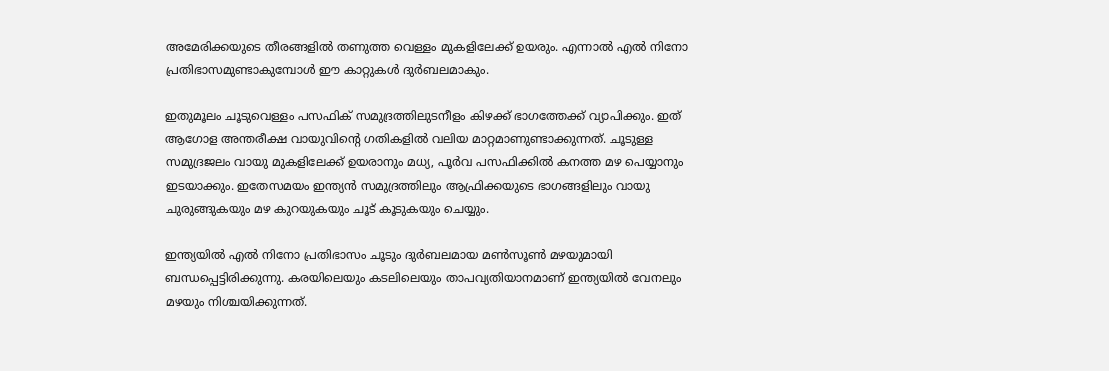അമേരിക്കയുടെ തീരങ്ങളില്‍ തണുത്ത വെള്ളം മുകളിലേക്ക് ഉയരും. എന്നാല്‍ എല്‍ നിനോ പ്രതിഭാസമുണ്ടാകുമ്പോള്‍ ഈ കാറ്റുകള്‍ ദുര്‍ബലമാകും.

ഇതുമൂലം ചൂടുവെള്ളം പസഫിക് സമുദ്രത്തിലുടനീളം കിഴക്ക് ഭാഗത്തേക്ക് വ്യാപിക്കും. ഇത് ആഗോള അന്തരീക്ഷ വായുവിന്റെ ഗതികളില്‍ വലിയ മാറ്റമാണുണ്ടാക്കുന്നത്. ചൂടുള്ള സമുദ്രജലം വായു മുകളിലേക്ക് ഉയരാനും മധ്യ, പൂര്‍വ പസഫിക്കില്‍ കനത്ത മഴ പെയ്യാനും ഇടയാക്കും. ഇതേസമയം ഇന്ത്യന്‍ സമുദ്രത്തിലും ആഫ്രിക്കയുടെ ഭാഗങ്ങളിലും വായു ചുരുങ്ങുകയും മഴ കുറയുകയും ചൂട് കൂടുകയും ചെയ്യും.

ഇന്ത്യയില്‍ എല്‍ നിനോ പ്രതിഭാസം ചൂടും ദുര്‍ബലമായ മണ്‍സൂണ്‍ മഴയുമായി ബന്ധപ്പെട്ടിരിക്കുന്നു. കരയിലെയും കടലിലെയും താപവ്യതിയാനമാണ് ഇന്ത്യയില്‍ വേനലും മഴയും നിശ്ചയിക്കുന്നത്.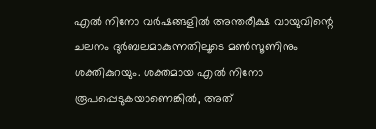എല്‍ നിനോ വര്‍ഷങ്ങളില്‍ അന്തരീക്ഷ വായുവിന്റെ ചലനം ദുര്‍ബലമാകുന്നതിലൂടെ മണ്‍സൂണിനും ശക്തികുറയും. ശക്തമായ എല്‍ നിനോ രൂപപ്പെടുകയാണെങ്കില്‍, അത്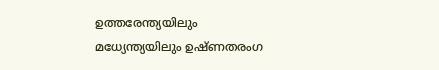ഉത്തരേന്ത്യയിലും മധ്യേന്ത്യയിലും ഉഷ്ണതരംഗ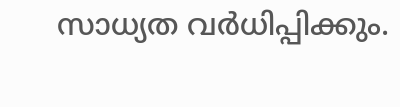സാധ്യത വര്‍ധിപ്പിക്കും.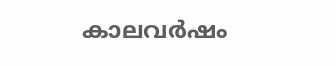കാലവര്‍ഷം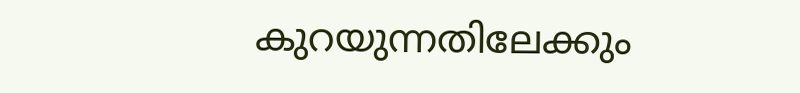കുറയുന്നതിലേക്കും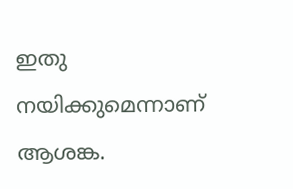ഇതു നയിക്കുമെന്നാണ് ആശങ്ക.